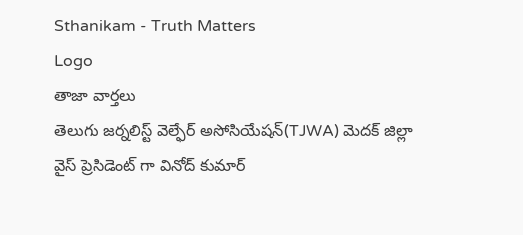Sthanikam - Truth Matters
Logo
తాజా వార్తలు
తెలుగు జర్నలిస్ట్ వెల్ఫేర్ అసోసియేషన్(TJWA) మెదక్ జిల్లా వైస్ ప్రెసిడెంట్ గా వినోద్ కుమార్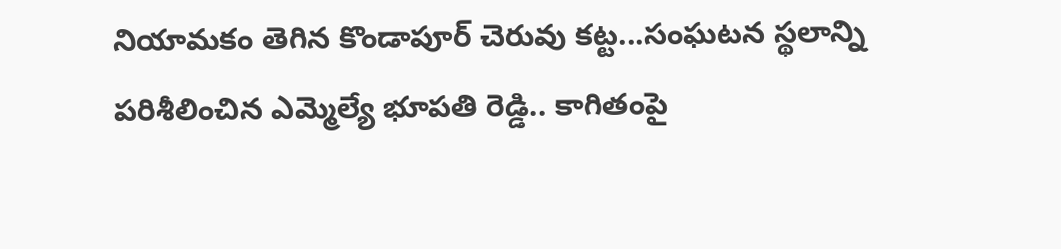నియామకం తెగిన కొండాపూర్ చెరువు కట్ట...సంఘటన స్థలాన్ని పరిశీలించిన ఎమ్మెల్యే భూపతి రెడ్డి.. కాగితంపై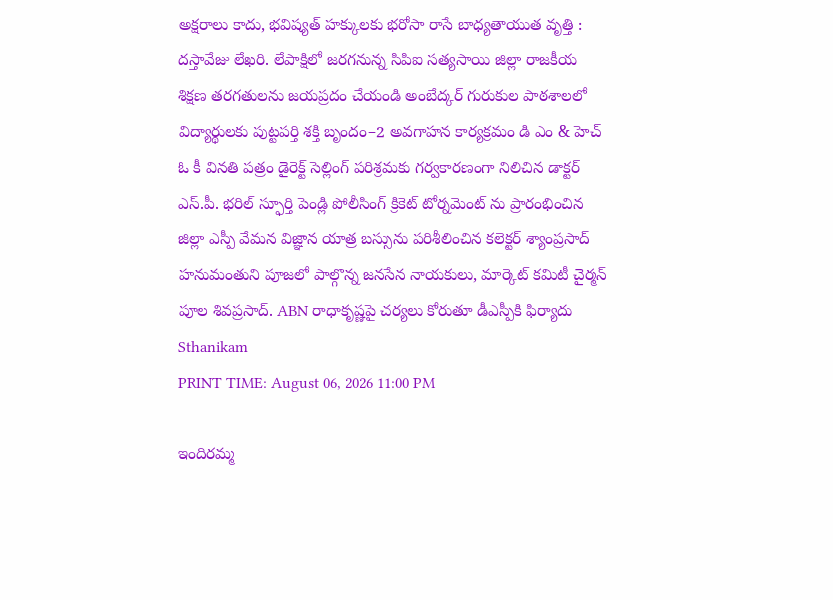అక్షరాలు కాదు, భవిష్యత్‌ హక్కులకు భరోసా రాసే బాధ్యతాయుత వృత్తి : దస్తావేజు లేఖరి. లేపాక్షిలో జరగనున్న సిపిఐ సత్యసాయి జిల్లా రాజకీయ శిక్షణ తరగతులను జయప్రదం చేయండి అంబేద్కర్ గురుకుల పాఠశాలలో విద్యార్థులకు పుట్టపర్తి శక్తి బృందం–2 అవగాహన కార్యక్రమం డి ఎం & హెచ్ ఓ కీ వినతి పత్రం డైరెక్ట్ సెల్లింగ్ పరిశ్రమకు గర్వకారణంగా నిలిచిన డాక్టర్ ఎస్.పీ. భరిల్ స్ఫూర్తి పెండ్లి పోలీసింగ్ క్రికెట్ టోర్నమెంట్ ను ప్రారంభించిన జిల్లా ఎస్పీ వేమన విజ్ఞాన యాత్ర బస్సును పరిశీలించిన కలెక్టర్ శ్యాంప్రసాద్ హనుమంతుని పూజలో పాల్గొన్న జనసేన నాయకులు, మార్కెట్ కమిటీ చైర్మన్ పూల శివప్రసాద్. ABN రాధాకృష్ణపై చర్యలు కోరుతూ డీఎస్పీకి ఫిర్యాదు
Sthanikam
PRINT TIME: August 06, 2026 11:00 PM

ఇందిరమ్మ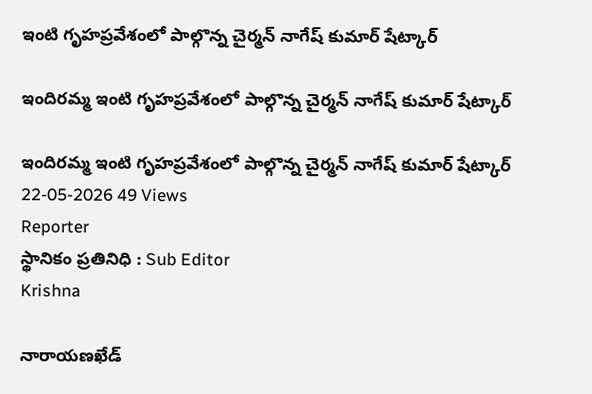ఇంటి గృహప్రవేశంలో పాల్గొన్న చైర్మన్ నాగేష్ కుమార్ షేట్కార్

ఇందిరమ్మ ఇంటి గృహప్రవేశంలో పాల్గొన్న చైర్మన్ నాగేష్ కుమార్ షేట్కార్

ఇందిరమ్మ ఇంటి గృహప్రవేశంలో పాల్గొన్న చైర్మన్ నాగేష్ కుమార్ షేట్కార్
22-05-2026 49 Views
Reporter
స్థానికం ప్రతినిధి : Sub Editor
Krishna

నారాయణఖేడ్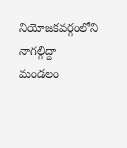నియోజకవర్గంలోని నాగల్గిద్దా మండలం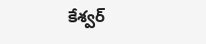కేశ్వర్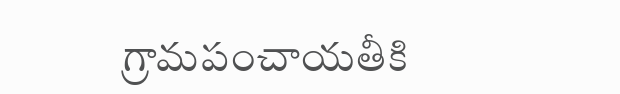గ్రామపంచాయతీకి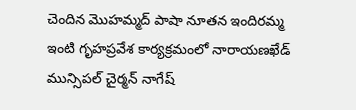చెందిన మొహమ్మద్ పాషా నూతన ఇందిరమ్మ ఇంటి గృహప్రవేశ కార్యక్రమంలో నారాయణఖేడ్ మున్సిపల్ చైర్మన్ నాగేష్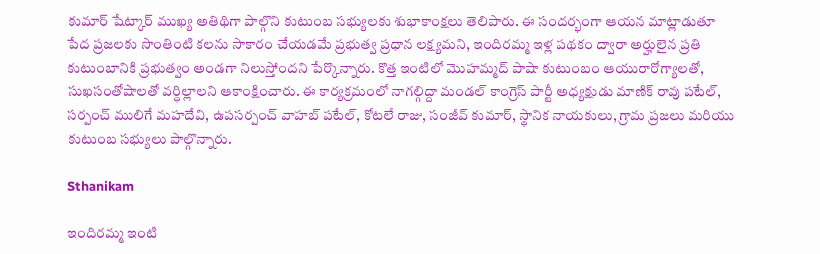కుమార్ షేట్కార్ ముఖ్య అతిథిగా పాల్గొని కుటుంబ సభ్యులకు శుభాకాంక్షలు తెలిపారు. ఈ సందర్భంగా ఆయన మాట్లాడుతూ పేద ప్రజలకు సొంతింటి కలను సాకారం చేయడమే ప్రభుత్వ ప్రధాన లక్ష్యమని, ఇందిరమ్మ ఇళ్ల పథకం ద్వారా అర్హులైన ప్రతి కుటుంబానికి ప్రభుత్వం అండగా నిలుస్తోందని పేర్కొన్నారు. కొత్త ఇంటిలో మొహమ్మద్ పాషా కుటుంబం ఆయురారోగ్యాలతో, సుఖసంతోషాలతో వర్ధిల్లాలని ఆకాంక్షించారు. ఈ కార్యక్రమంలో నాగల్గిద్దా మండల్ కాంగ్రెస్ పార్టీ అధ్యక్షుడు మాణిక్ రావు పటేల్, సర్పంచ్ ములిగే మహదేవి, ఉపసర్పంచ్ వాహబ్ పటేల్, కోటలే రాజు, సంజీవ్ కుమార్, స్థానిక నాయకులు, గ్రామ ప్రజలు మరియు కుటుంబ సభ్యులు పాల్గొన్నారు.

Sthanikam

ఇందిరమ్మ ఇంటి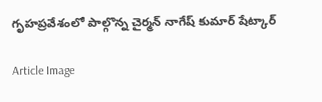గృహప్రవేశంలో పాల్గొన్న చైర్మన్ నాగేష్ కుమార్ షేట్కార్

Article Image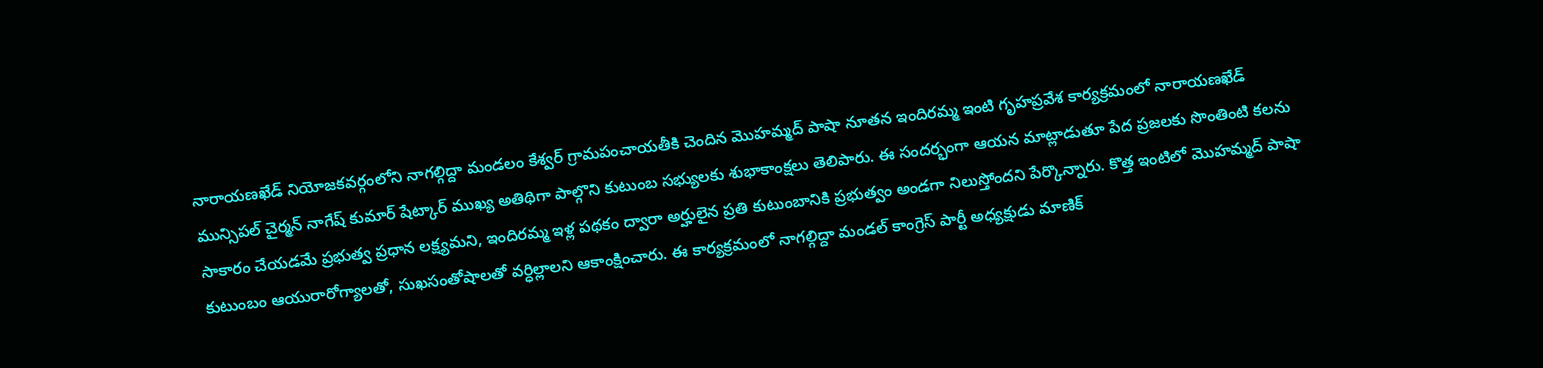నారాయణఖేడ్ నియోజకవర్గంలోని నాగల్గిద్దా మండలం కేశ్వర్ గ్రామపంచాయతీకి చెందిన మొహమ్మద్ పాషా నూతన ఇందిరమ్మ ఇంటి గృహప్రవేశ కార్యక్రమంలో నారాయణఖేడ్ మున్సిపల్ చైర్మన్ నాగేష్ కుమార్ షేట్కార్ ముఖ్య అతిథిగా పాల్గొని కుటుంబ సభ్యులకు శుభాకాంక్షలు తెలిపారు. ఈ సందర్భంగా ఆయన మాట్లాడుతూ పేద ప్రజలకు సొంతింటి కలను సాకారం చేయడమే ప్రభుత్వ ప్రధాన లక్ష్యమని, ఇందిరమ్మ ఇళ్ల పథకం ద్వారా అర్హులైన ప్రతి కుటుంబానికి ప్రభుత్వం అండగా నిలుస్తోందని పేర్కొన్నారు. కొత్త ఇంటిలో మొహమ్మద్ పాషా కుటుంబం ఆయురారోగ్యాలతో, సుఖసంతోషాలతో వర్ధిల్లాలని ఆకాంక్షించారు. ఈ కార్యక్రమంలో నాగల్గిద్దా మండల్ కాంగ్రెస్ పార్టీ అధ్యక్షుడు మాణిక్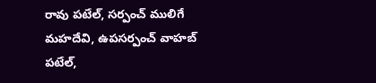రావు పటేల్, సర్పంచ్ ములిగే మహదేవి, ఉపసర్పంచ్ వాహబ్ పటేల్,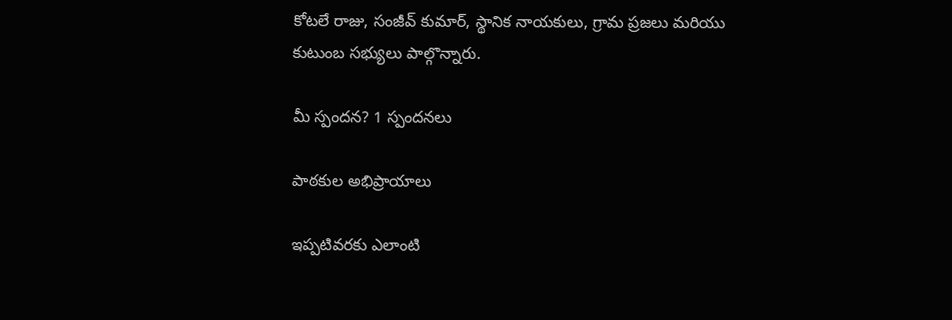కోటలే రాజు, సంజీవ్ కుమార్, స్థానిక నాయకులు, గ్రామ ప్రజలు మరియు కుటుంబ సభ్యులు పాల్గొన్నారు.

మీ స్పందన? 1 స్పందనలు

పాఠకుల అభిప్రాయాలు

ఇప్పటివరకు ఎలాంటి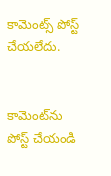కామెంట్స్ పోస్ట్ చేయలేదు.


కామెంట్‌ను పోస్ట్ చేయండి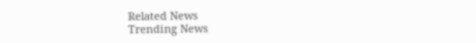Related News
Trending News